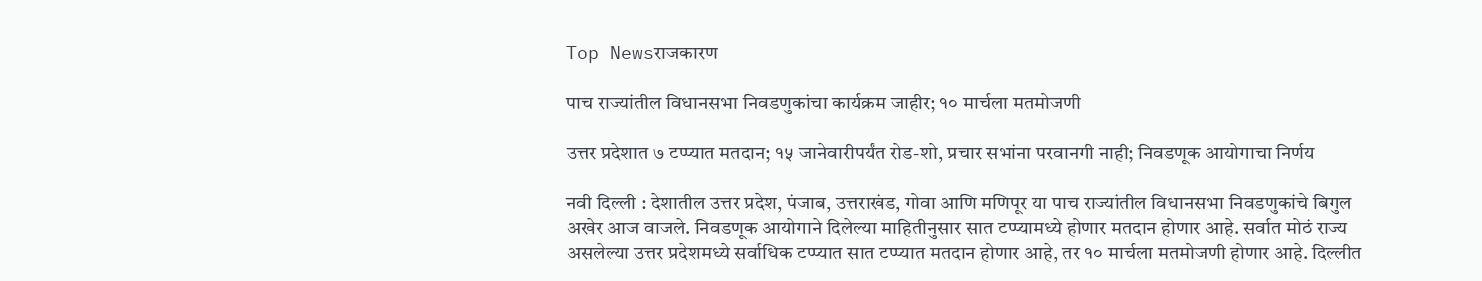Top Newsराजकारण

पाच राज्यांतील विधानसभा निवडणुकांचा कार्यक्रम जाहीर; १० मार्चला मतमोजणी

उत्तर प्रदेशात ७ टप्प्यात मतदान; १५ जानेवारीपर्यंत रोड-शो, प्रचार सभांना परवानगी नाही; निवडणूक आयोगाचा निर्णय

नवी दिल्ली : देशातील उत्तर प्रदेश, पंजाब, उत्तराखंड, गोवा आणि मणिपूर या पाच राज्यांतील विधानसभा निवडणुकांचे बिगुल अखेर आज वाजले. निवडणूक आयोगाने दिलेल्या माहितीनुसार सात टप्प्यामध्ये होणार मतदान होणार आहे. सर्वात मोठं राज्य असलेल्या उत्तर प्रदेशमध्ये सर्वाधिक टप्प्यात सात टप्प्यात मतदान होणार आहे, तर १० मार्चला मतमोजणी होणार आहे. दिल्लीत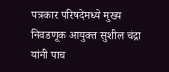पत्रकार परिषदेमध्ये मुख्य निवडणूक आयुक्त सुशील चंद्रा यांनी पाच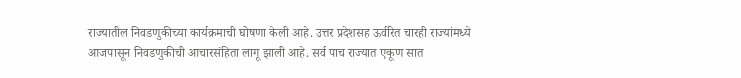राज्यातील निवडणुकीच्या कार्यक्रमाची घोषणा केली आहे. उत्तर प्रदेशसह ऊर्वरित चारही राज्यांमध्ये आजपासून निवडणुकीची आचारसंहिता लागू झाली आहे. सर्व पाच राज्यात एकूण सात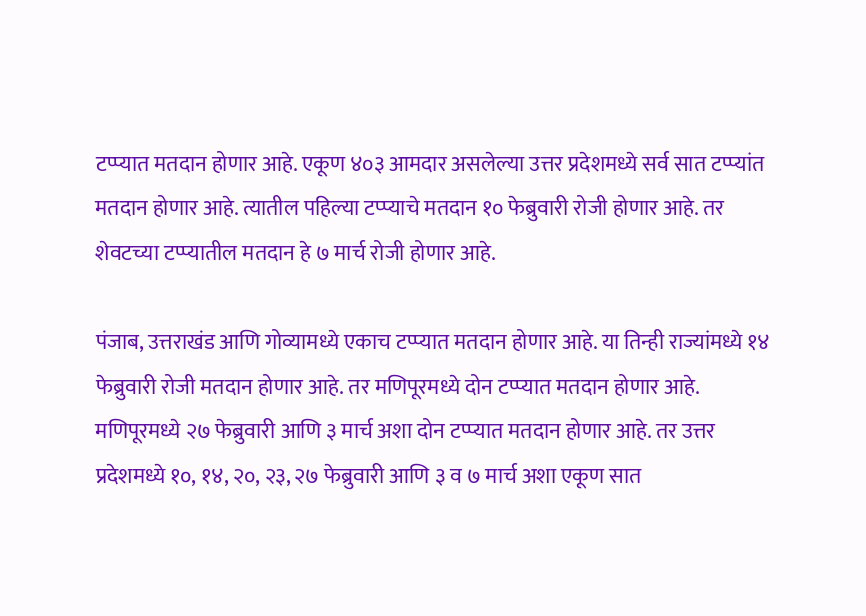टप्प्यात मतदान होणार आहे. एकूण ४०३ आमदार असलेल्या उत्तर प्रदेशमध्ये सर्व सात टप्प्यांत मतदान होणार आहे. त्यातील पहिल्या टप्प्याचे मतदान १० फेब्रुवारी रोजी होणार आहे. तर शेवटच्या टप्प्यातील मतदान हे ७ मार्च रोजी होणार आहे.

पंजाब, उत्तराखंड आणि गोव्यामध्ये एकाच टप्प्यात मतदान होणार आहे. या तिन्ही राज्यांमध्ये १४ फेब्रुवारी रोजी मतदान होणार आहे. तर मणिपूरमध्ये दोन टप्प्यात मतदान होणार आहे. मणिपूरमध्ये २७ फेब्रुवारी आणि ३ मार्च अशा दोन टप्प्यात मतदान होणार आहे. तर उत्तर प्रदेशमध्ये १०, १४, २०, २३, २७ फेब्रुवारी आणि ३ व ७ मार्च अशा एकूण सात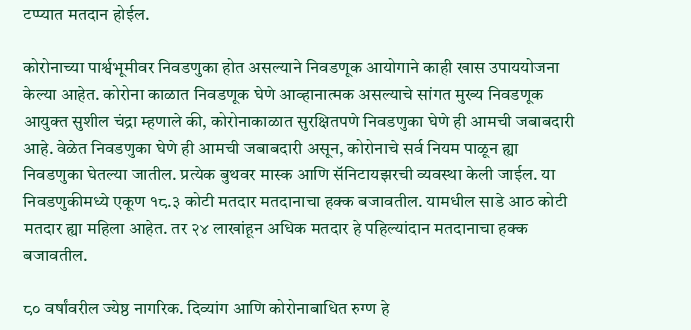टप्प्यात मतदान होईल.

कोरोनाच्या पार्श्वभूमीवर निवडणुका होत असल्याने निवडणूक आयोगाने काही खास उपाययोजना केल्या आहेत. कोरोना काळात निवडणूक घेणे आव्हानात्मक असल्याचे सांगत मुख्य निवडणूक आयुक्त सुशील चंद्रा म्हणाले की, कोरोनाकाळात सुरक्षितपणे निवडणुका घेणे ही आमची जबाबदारी आहे. वेळेत निवडणुका घेणे ही आमची जबाबदारी असून, कोरोनाचे सर्व नियम पाळून ह्या निवडणुका घेतल्या जातील. प्रत्येक बुथवर मास्क आणि सॅनिटायझरची व्यवस्था केली जाईल. या निवडणुकीमध्ये एकूण १८.३ कोटी मतदार मतदानाचा हक्क बजावतील. यामधील साडे आठ कोटी मतदार ह्या महिला आहेत. तर २४ लाखांहून अधिक मतदार हे पहिल्यांदान मतदानाचा हक्क बजावतील.

८० वर्षांवरील ज्येष्ठ नागरिक. दिव्यांग आणि कोरोनाबाधित रुग्ण हे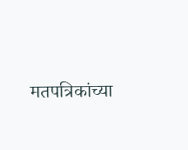मतपत्रिकांच्या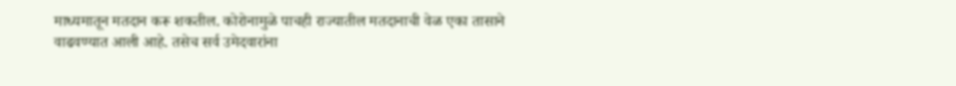माध्यमातून मतदान करू शकतील. कोरोनामुळे पाचही राज्यातील मतदानाची वेळ एका तासाने वाढवण्यात आली आहे. तसेच सर्व उमेदवारांना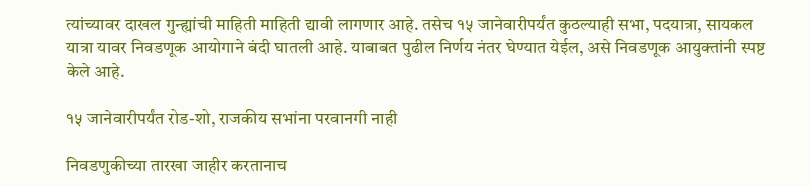त्यांच्यावर दाखल गुन्ह्यांची माहिती माहिती द्यावी लागणार आहे. तसेच १५ जानेवारीपर्यंत कुठल्याही सभा, पदयात्रा, सायकल यात्रा यावर निवडणूक आयोगाने बंदी घातली आहे. याबाबत पुढील निर्णय नंतर घेण्यात येईल, असे निवडणूक आयुक्तांनी स्पष्ट केले आहे.

१५ जानेवारीपर्यंत रोड-शो, राजकीय सभांना परवानगी नाही

निवडणुकीच्या तारखा जाहीर करतानाच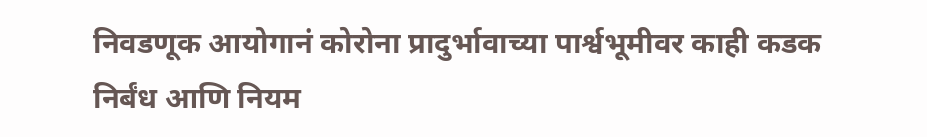निवडणूक आयोगानं कोरोना प्रादुर्भावाच्या पार्श्वभूमीवर काही कडक निर्बंध आणि नियम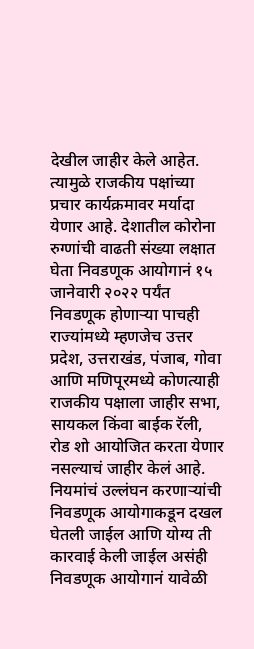देखील जाहीर केले आहेत. त्यामुळे राजकीय पक्षांच्या प्रचार कार्यक्रमावर मर्यादा येणार आहे. देशातील कोरोना रुग्णांची वाढती संख्या लक्षात घेता निवडणूक आयोगानं १५ जानेवारी २०२२ पर्यंत निवडणूक होणाऱ्या पाचही राज्यांमध्ये म्हणजेच उत्तर प्रदेश, उत्तराखंड, पंजाब, गोवा आणि मणिपूरमध्ये कोणत्याही राजकीय पक्षाला जाहीर सभा, सायकल किंवा बाईक रॅली, रोड शो आयोजित करता येणार नसल्याचं जाहीर केलं आहे. नियमांचं उल्लंघन करणाऱ्यांची निवडणूक आयोगाकडून दखल घेतली जाईल आणि योग्य ती कारवाई केली जाईल असंही निवडणूक आयोगानं यावेळी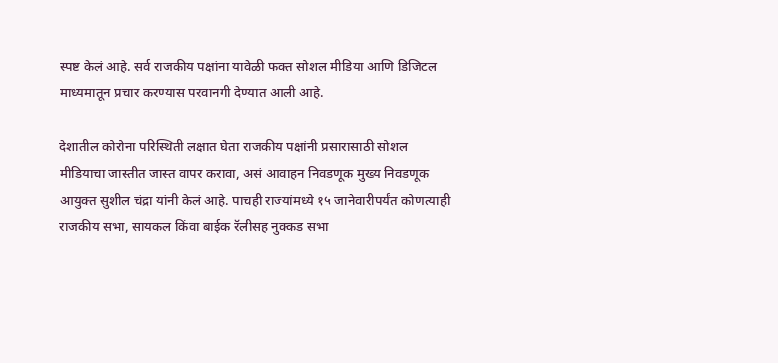स्पष्ट केलं आहे. सर्व राजकीय पक्षांना यावेळी फक्त सोशल मीडिया आणि डिजिटल माध्यमातून प्रचार करण्यास परवानगी देण्यात आली आहे.

देशातील कोरोना परिस्थिती लक्षात घेता राजकीय पक्षांनी प्रसारासाठी सोशल मीडियाचा जास्तीत जास्त वापर करावा, असं आवाहन निवडणूक मुख्य निवडणूक आयुक्त सुशील चंद्रा यांनी केलं आहे. पाचही राज्यांमध्ये १५ जानेवारीपर्यंत कोणत्याही राजकीय सभा, सायकल किंवा बाईक रॅलीसह नुक्कड सभा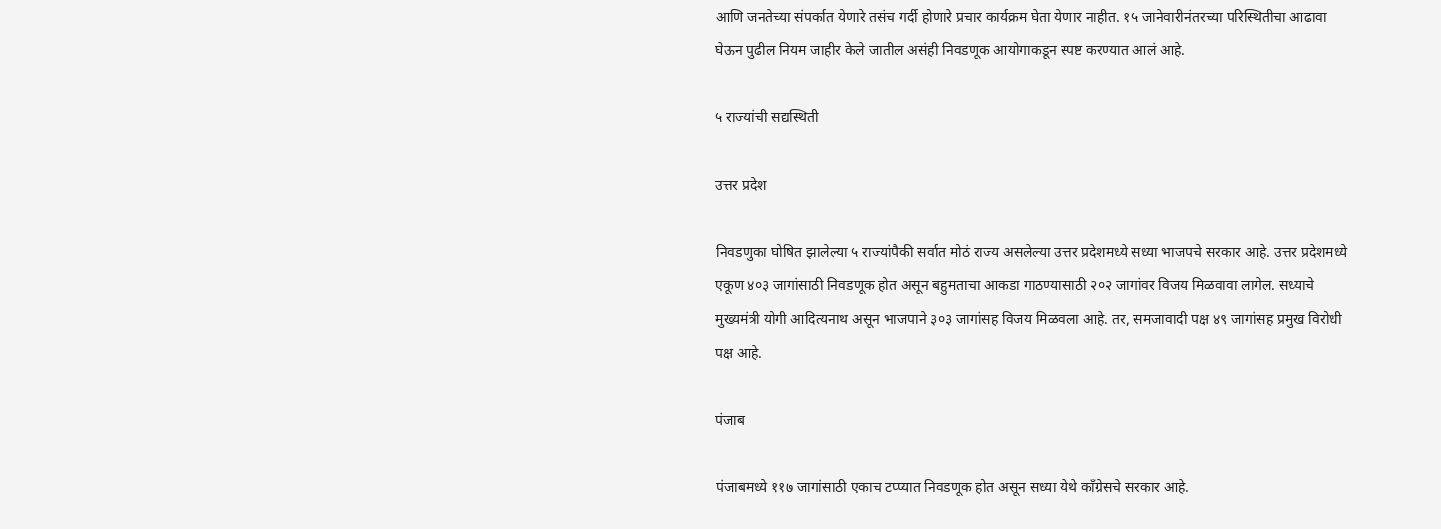आणि जनतेच्या संपर्कात येणारे तसंच गर्दी होणारे प्रचार कार्यक्रम घेता येणार नाहीत. १५ जानेवारीनंतरच्या परिस्थितीचा आढावा घेऊन पुढील नियम जाहीर केले जातील असंही निवडणूक आयोगाकडून स्पष्ट करण्यात आलं आहे.

५ राज्यांची सद्यस्थिती

उत्तर प्रदेश

निवडणुका घोषित झालेल्या ५ राज्यांपैकी सर्वात मोठं राज्य असलेल्या उत्तर प्रदेशमध्ये सध्या भाजपचे सरकार आहे. उत्तर प्रदेशमध्ये एकूण ४०३ जागांसाठी निवडणूक होत असून बहुमताचा आकडा गाठण्यासाठी २०२ जागांवर विजय मिळवावा लागेल. सध्याचे मुख्यमंत्री योगी आदित्यनाथ असून भाजपाने ३०३ जागांसह विजय मिळवला आहे. तर, समजावादी पक्ष ४९ जागांसह प्रमुख विरोधी पक्ष आहे.

पंजाब

पंजाबमध्ये ११७ जागांसाठी एकाच टप्प्यात निवडणूक होत असून सध्या येथे काँग्रेसचे सरकार आहे.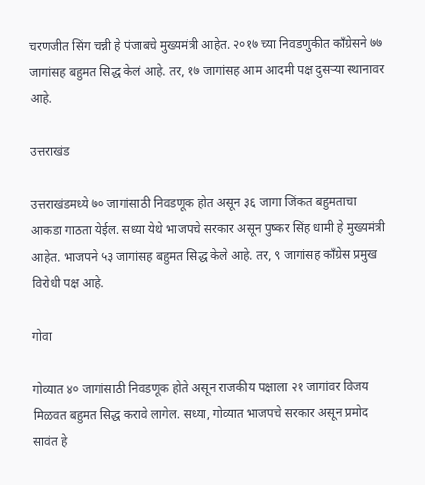चरणजीत सिंग चन्नी हे पंजाबचे मुख्यमंत्री आहेत. २०१७ च्या निवडणुकीत काँग्रेसने ७७ जागांसह बहुमत सिद्ध केलं आहे. तर, १७ जागांसह आम आदमी पक्ष दुसऱ्या स्थानावर आहे.

उत्तराखंड

उत्तराखंडमध्ये ७० जागांसाठी निवडणूक होत असून ३६ जागा जिंकत बहुमताचा आकडा गाठता येईल. सध्या येथे भाजपचे सरकार असून पुष्कर सिंह धामी हे मुख्यमंत्री आहेत. भाजपने ५३ जागांसह बहुमत सिद्ध केले आहे. तर, ९ जागांसह काँग्रेस प्रमुख विरोधी पक्ष आहे.

गोवा

गोव्यात ४० जागांसाठी निवडणूक होते असून राजकीय पक्षाला २१ जागांवर विजय मिळवत बहुमत सिद्ध करावे लागेल. सध्या, गोव्यात भाजपचे सरकार असून प्रमोद सावंत हे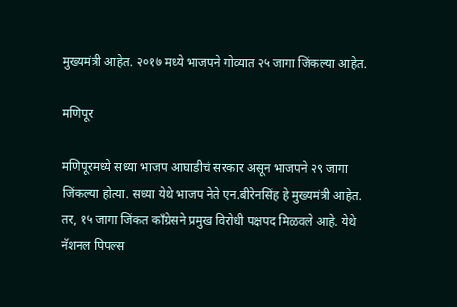मुख्यमंत्री आहेत. २०१७ मध्ये भाजपने गोव्यात २५ जागा जिंकल्या आहेत.

मणिपूर

मणिपूरमध्ये सध्या भाजप आघाडीचं सरकार असून भाजपने २९ जागा जिंकल्या होत्या. सध्या येथे भाजप नेते एन.बीरेनसिंह हे मुख्यमंत्री आहेत. तर, १५ जागा जिंकत काँग्रेसने प्रमुख विरोधी पक्षपद मिळवले आहे. येथे नॅशनल पिपल्स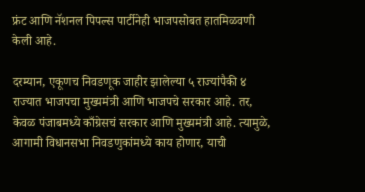फ्रंट आणि नॅशनल पिपल्स पार्टीनेही भाजपसोबत हातमिळवणी केली आहे.

दरम्यान, एकूणच निवडणूक जाहीर झालेल्या ५ राज्यांपैकी ४ राज्यात भाजपचा मुख्यमंत्री आणि भाजपचे सरकार आहे. तर, केवळ पंजाबमध्ये काँग्रेसचं सरकार आणि मुख्यमंत्री आहे. त्यामुळे, आगामी विधानसभा निवडणुकांमध्ये काय होणार, याची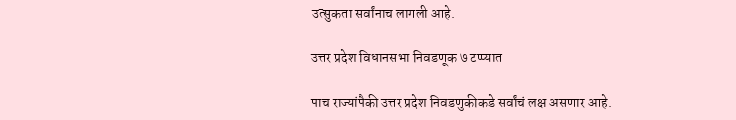उत्सुकता सर्वांनाच लागली आहे.

उत्तर प्रदेश विधानसभा निवडणूक ७ टप्प्यात

पाच राज्यांपैकी उत्तर प्रदेश निवडणुकीकडे सर्वांचं लक्ष असणार आहे.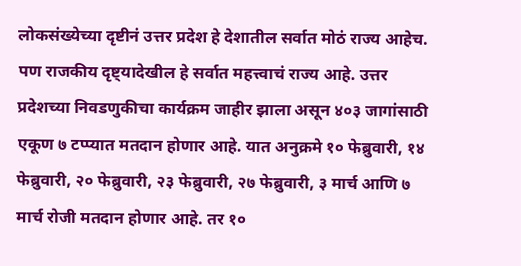लोकसंख्येच्या दृष्टीनं उत्तर प्रदेश हे देशातील सर्वात मोठं राज्य आहेच. पण राजकीय दृष्ट्यादेखील हे सर्वात महत्त्वाचं राज्य आहे. उत्तर प्रदेशच्या निवडणुकीचा कार्यक्रम जाहीर झाला असून ४०३ जागांसाठी एकूण ७ टप्प्यात मतदान होणार आहे. यात अनुक्रमे १० फेब्रुवारी, १४ फेब्रुवारी, २० फेब्रुवारी, २३ फेब्रुवारी, २७ फेब्रुवारी, ३ मार्च आणि ७ मार्च रोजी मतदान होणार आहे. तर १०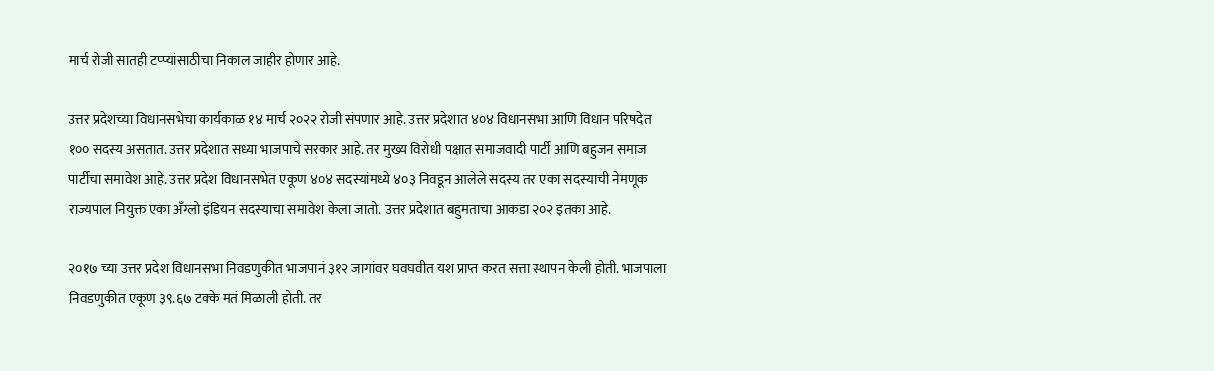मार्च रोजी सातही टप्प्यांसाठीचा निकाल जाहीर होणार आहे.

उत्तर प्रदेशच्या विधानसभेचा कार्यकाळ १४ मार्च २०२२ रोजी संपणार आहे. उत्तर प्रदेशात ४०४ विधानसभा आणि विधान परिषदेत १०० सदस्य असतात. उत्तर प्रदेशात सध्या भाजपाचे सरकार आहे. तर मुख्य विरोधी पक्षात समाजवादी पार्टी आणि बहुजन समाज पार्टीचा समावेश आहे. उत्तर प्रदेश विधानसभेत एकूण ४०४ सदस्यांमध्ये ४०३ निवडून आलेले सदस्य तर एका सदस्याची नेमणूक राज्यपाल नियुक्त एका अँग्लो इंडियन सदस्याचा समावेश केला जातो. उत्तर प्रदेशात बहुमताचा आकडा २०२ इतका आहे.

२०१७ च्या उत्तर प्रदेश विधानसभा निवडणुकीत भाजपानं ३१२ जागांवर घवघवीत यश प्राप्त करत सत्ता स्थापन केली होती. भाजपाला निवडणुकीत एकूण ३९.६७ टक्के मतं मिळाली होती. तर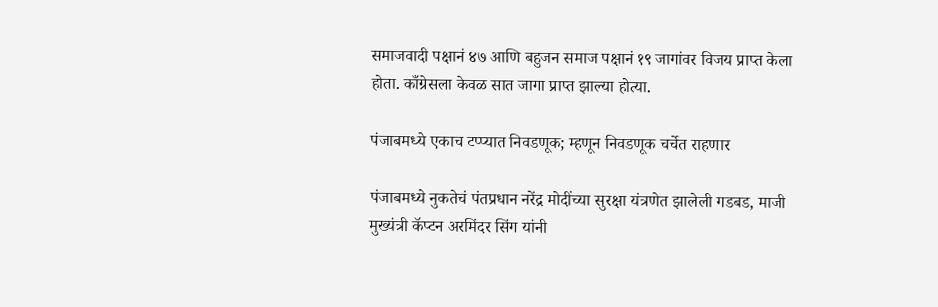समाजवादी पक्षानं ४७ आणि बहुजन समाज पक्षानं १९ जागांवर विजय प्राप्त केला होता. काँग्रेसला केवळ सात जागा प्राप्त झाल्या होत्या.

पंजाबमध्ये एकाच टप्प्यात निवडणूक; म्हणून निवडणूक चर्चेत राहणार

पंजाबमध्ये नुकतेचं पंतप्रधान नरेंद्र मोदींच्या सुरक्षा यंत्रणेत झालेली गडबड, माजी मुख्यंत्री कॅप्टन अरमिंदर सिंग यांनी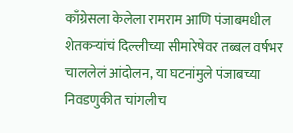काँग्रेसला केलेला रामराम आणि पंजाबमधील शेतकऱ्यांचं दिल्लीच्या सीमारेषेवर तब्बल वर्षभर चाललेलं आंदोलन, या घटनांमुले पंजाबच्या निवडणुकीत चांगलीच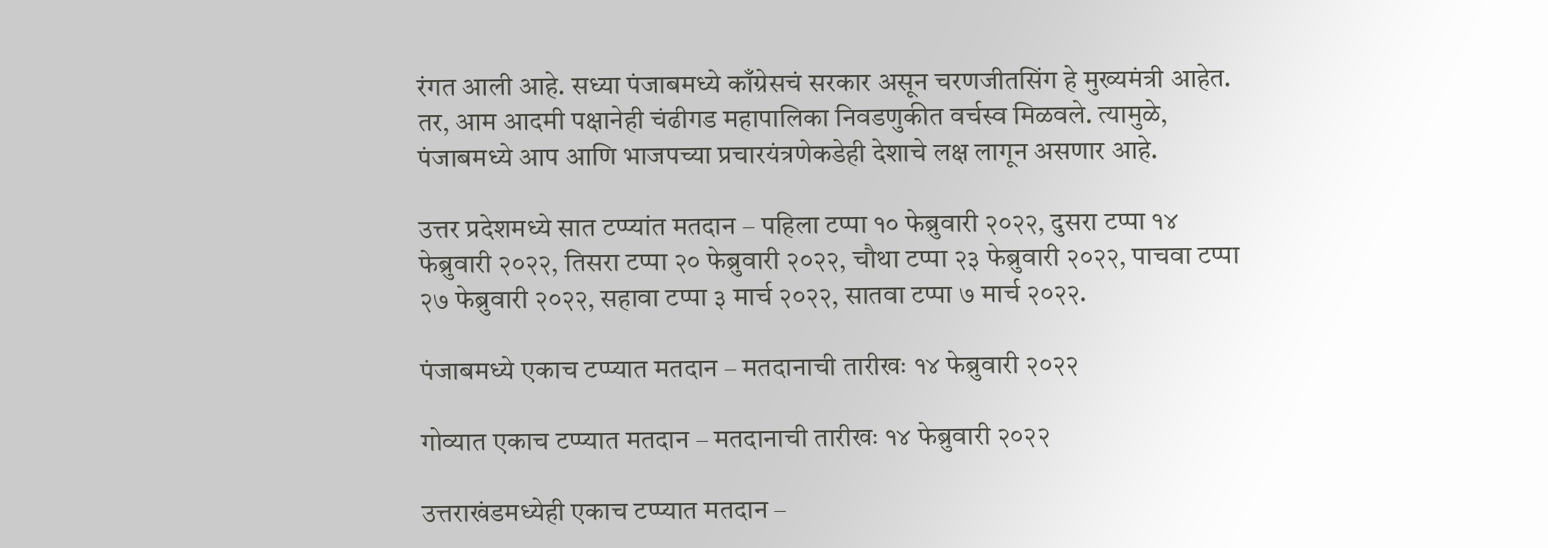रंगत आली आहे. सध्या पंजाबमध्ये काँग्रेसचं सरकार असून चरणजीतसिंग हे मुख्यमंत्री आहेत. तर, आम आदमी पक्षानेही चंढीगड महापालिका निवडणुकीत वर्चस्व मिळवले. त्यामुळे, पंजाबमध्ये आप आणि भाजपच्या प्रचारयंत्रणेकडेही देशाचे लक्ष लागून असणार आहे.

उत्तर प्रदेशमध्ये सात टप्प्यांत मतदान – पहिला टप्पा १० फेब्रुवारी २०२२, दुसरा टप्पा १४ फेब्रुवारी २०२२, तिसरा टप्पा २० फेब्रुवारी २०२२, चौथा टप्पा २३ फेब्रुवारी २०२२, पाचवा टप्पा २७ फेब्रुवारी २०२२, सहावा टप्पा ३ मार्च २०२२, सातवा टप्पा ७ मार्च २०२२.

पंजाबमध्ये एकाच टप्प्यात मतदान – मतदानाची तारीखः १४ फेब्रुवारी २०२२

गोव्यात एकाच टप्प्यात मतदान – मतदानाची तारीखः १४ फेब्रुवारी २०२२

उत्तराखंडमध्येही एकाच टप्प्यात मतदान –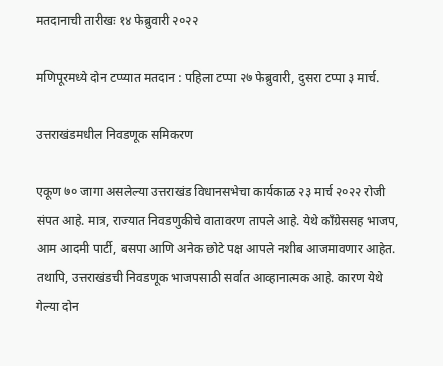मतदानाची तारीखः १४ फेब्रुवारी २०२२

मणिपूरमध्ये दोन टप्प्यात मतदान : पहिला टप्पा २७ फेब्रुवारी, दुसरा टप्पा ३ मार्च.

उत्तराखंडमधील निवडणूक समिकरण

एकूण ७० जागा असलेल्या उत्तराखंड विधानसभेचा कार्यकाळ २३ मार्च २०२२ रोजी संपत आहे. मात्र, राज्यात निवडणुकीचे वातावरण तापले आहे. येथे काँग्रेससह भाजप, आम आदमी पार्टी, बसपा आणि अनेक छोटे पक्ष आपले नशीब आजमावणार आहेत. तथापि, उत्तराखंडची निवडणूक भाजपसाठी सर्वात आव्हानात्मक आहे. कारण येथे गेल्या दोन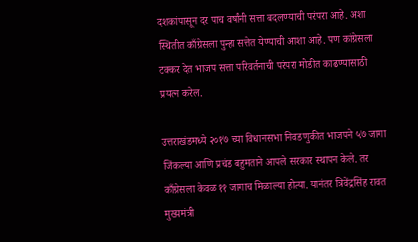दशकांपासून दर पाच वर्षांनी सत्ता बदलण्याची परंपरा आहे. अशा स्थितीत काँग्रेसला पुन्हा सत्तेत येण्याची आशा आहे. पण कांग्रेसला टक्कर देत भाजप सत्ता परिवर्तनाची परंपरा मोडीत काढण्यासाठी प्रयत्न करेल.

उत्तराखंडमध्ये २०१७ च्या विधानसभा निवडणुकीत भाजपने ५७ जागा जिंकल्या आणि प्रचंड बहुमताने आपले सरकार स्थापन केले. तर काँग्रेसला केवळ ११ जागाच मिळाल्या होत्या. यानंतर त्रिवेंद्रसिंह रावत मुख्यमंत्री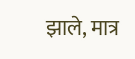झाले, मात्र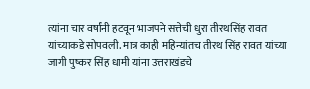त्यांना चार वर्षांनी हटवून भाजपने सत्तेची धुरा तीरथसिंह रावत यांच्याकडे सोपवली. मात्र काही महिन्यांतच तीरथ सिंह रावत यांच्या जागी पुष्कर सिंह धामी यांना उत्तराखंडचे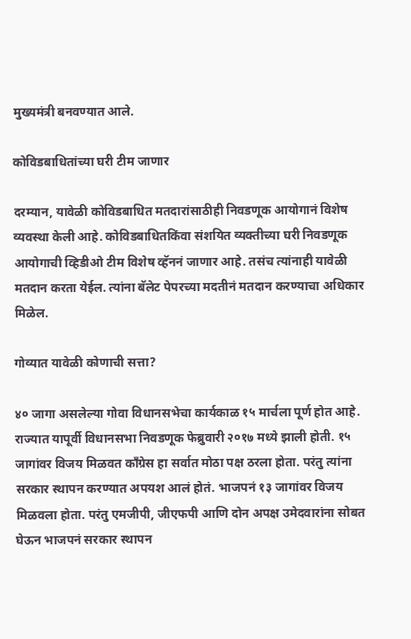मुख्यमंत्री बनवण्यात आले.

कोविडबाधितांच्या घरी टीम जाणार

दरम्यान, यावेळी कोविडबाधित मतदारांसाठीही निवडणूक आयोगानं विशेष व्यवस्था केली आहे. कोविडबाधितकिंवा संशयित व्यक्तीच्या घरी निवडणूक आयोगाची व्हिडीओ टीम विशेष व्हॅननं जाणार आहे. तसंच त्यांनाही यावेळी मतदान करता येईल. त्यांना बॅलेट पेपरच्या मदतीनं मतदान करण्याचा अधिकार मिळेल.

गोव्यात यावेळी कोणाची सत्ता?

४० जागा असलेल्या गोवा विधानसभेचा कार्यकाळ १५ मार्चला पूर्ण होत आहे. राज्यात यापूर्वी विधानसभा निवडणूक फेब्रुवारी २०१७ मध्ये झाली होती. १५ जागांवर विजय मिळवत काँग्रेस हा सर्वात मोठा पक्ष ठरला होता. परंतु त्यांना सरकार स्थापन करण्यात अपयश आलं होतं. भाजपनं १३ जागांवर विजय मिळवला होता. परंतु एमजीपी, जीएफपी आणि दोन अपक्ष उमेदवारांना सोबत घेऊन भाजपनं सरकार स्थापन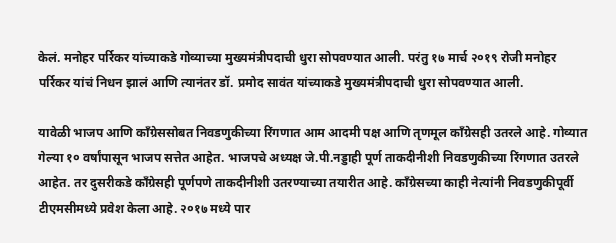केलं. मनोहर पर्रिकर यांच्याकडे गोव्याच्या मुख्यमंत्रीपदाची धुरा सोपवण्यात आली. परंतु १७ मार्च २०१९ रोजी मनोहर पर्रिकर यांचं निधन झालं आणि त्यानंतर डॉ. प्रमोद सावंत यांच्याकडे मुख्यमंत्रीपदाची धुरा सोपवण्यात आली.

यावेळी भाजप आणि काँग्रेससोबत निवडणुकीच्या रिंगणात आम आदमी पक्ष आणि तृणमूल काँग्रेसही उतरले आहे. गोव्यात गेल्या १० वर्षांपासून भाजप सत्तेत आहेत. भाजपचे अध्यक्ष जे.पी.नड्डाही पूर्ण ताकदीनीशी निवडणुकीच्या रिंगणात उतरले आहेत. तर दुसरीकडे काँग्रेसही पूर्णपणे ताकदीनीशी उतरण्याच्या तयारीत आहे. काँग्रेसच्या काही नेत्यांनी निवडणुकीपूर्वी टीएमसीमध्ये प्रवेश केला आहे. २०१७ मध्ये पार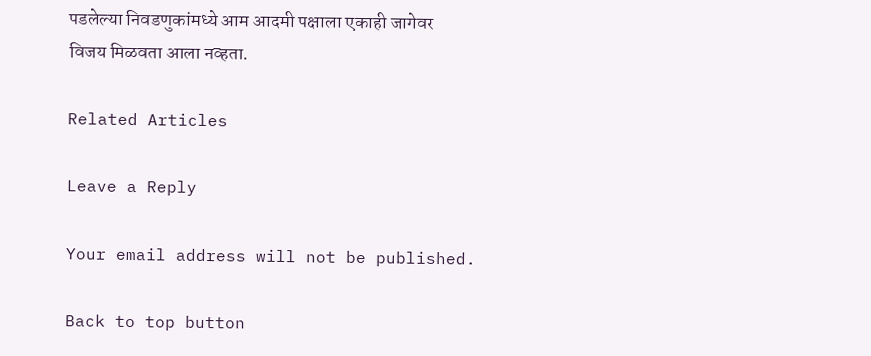पडलेल्या निवडणुकांमध्ये आम आदमी पक्षाला एकाही जागेवर विजय मिळवता आला नव्हता.

Related Articles

Leave a Reply

Your email address will not be published.

Back to top button